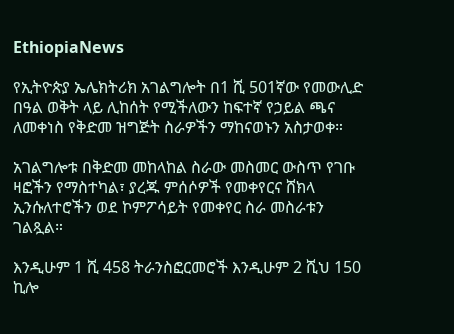EthiopiaNews

የኢትዮጵያ ኤሌክትሪክ አገልግሎት በ1 ሺ 501ኛው የመውሊድ በዓል ወቅት ላይ ሊከሰት የሚችለውን ከፍተኛ የኃይል ጫና ለመቀነስ የቅድመ ዝግጅት ስራዎችን ማከናወኑን አስታወቀ።

አገልግሎቱ በቅድመ መከላከል ስራው መስመር ውስጥ የገቡ ዛፎችን የማስተካል፣ ያረጁ ምሰሶዎች የመቀየርና ሸክላ ኢንሱለተሮችን ወደ ኮምፖሳይት የመቀየር ስራ መስራቱን ገልጿል።

እንዲሁም 1 ሺ 458 ትራንስፎርመሮች እንዲሁም 2 ሺህ 150 ኪሎ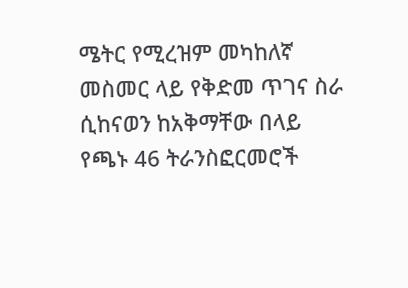ሜትር የሚረዝም መካከለኛ መስመር ላይ የቅድመ ጥገና ስራ ሲከናወን ከአቅማቸው በላይ የጫኑ 46 ትራንስፎርመሮች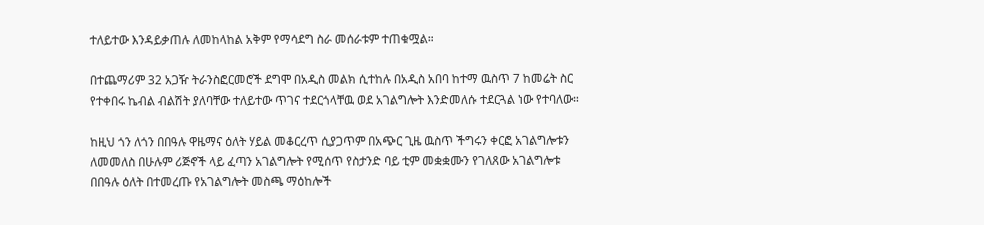ተለይተው እንዳይቃጠሉ ለመከላከል አቅም የማሳደግ ስራ መሰራቱም ተጠቁሟል።

በተጨማሪም 32 አጋዥ ትራንስፎርመሮች ደግሞ በአዲስ መልክ ሲተከሉ በአዲስ አበባ ከተማ ዉስጥ 7 ከመሬት ስር የተቀበሩ ኬብል ብልሽት ያለባቸው ተለይተው ጥገና ተደርጎላቸዉ ወደ አገልግሎት እንድመለሱ ተደርጓል ነው የተባለው።

ከዚህ ጎን ለጎን በበዓሉ ዋዜማና ዕለት ሃይል መቆርረጥ ሲያጋጥም በአጭር ጊዜ ዉስጥ ችግሩን ቀርፎ አገልግሎቱን ለመመለስ በሁሉም ሪጅኖች ላይ ፈጣን አገልግሎት የሚሰጥ የስታንድ ባይ ቲም መቋቋሙን የገለጸው አገልግሎቱ በበዓሉ ዕለት በተመረጡ የአገልግሎት መስጫ ማዕከሎች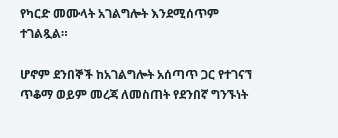የካርድ መሙላት አገልግሎት እንደሚሰጥም ተገልጿል።

ሆኖም ደንበኞች ከአገልግሎት አሰጣጥ ጋር የተገናኘ ጥቆማ ወይም መረጃ ለመስጠት የደንበኛ ግንኙነት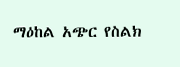ማዕከል አጭር የስልክ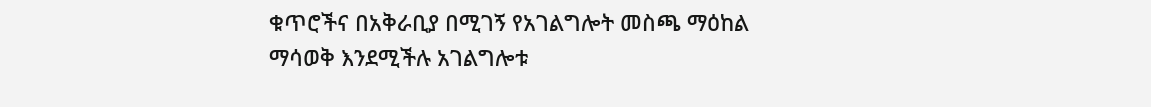ቁጥሮችና በአቅራቢያ በሚገኝ የአገልግሎት መስጫ ማዕከል ማሳወቅ እንደሚችሉ አገልግሎቱ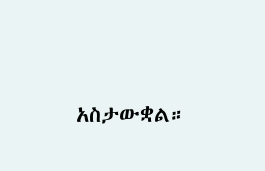አስታውቋል።